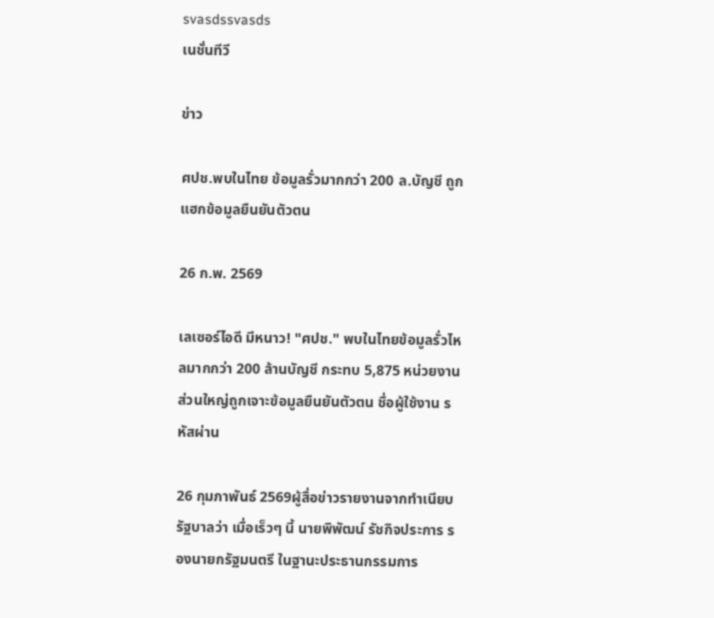svasdssvasds
เนชั่นทีวี

ข่าว

ศปช.พบในไทย ข้อมูลรั่วมากกว่า 200 ล.บัญชี ถูกแฮกข้อมูลยืนยันตัวตน

26 ก.พ. 2569

เลเซอร์ไอดี มีหนาว! "ศปช." พบในไทยข้อมูลรั่วไหลมากกว่า 200 ล้านบัญชี กระทบ 5,875 หน่วยงาน ส่วนใหญ่ถูกเจาะข้อมูลยืนยันตัวตน ชื่อผู้ใช้งาน รหัสผ่าน

26 กุมภาพันธ์ 2569ผู้สื่อข่าวรายงานจากทำเนียบรัฐบาลว่า เมื่อเร็วๆ นี้ นายพิพัฒน์ รัชกิจประการ รองนายกรัฐมนตรี ในฐานะประธานกรรมการ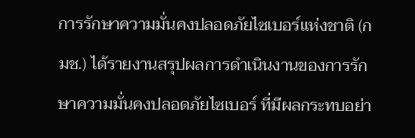การรักษาความมั่นคงปลอดภัยไซเบอร์แห่งชาติ (กมช.) ได้รายงานสรุปผลการดำเนินงานของการรักษาความมั่นคงปลอดภัยไซเบอร์ ที่มีผลกระทบอย่า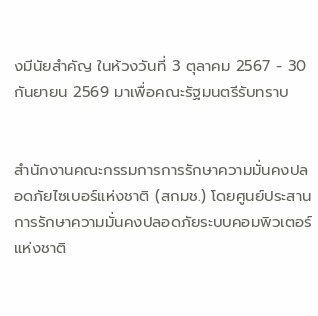งมีนัยสำคัญ ในห้วงวันที่ 3 ตุลาคม 2567 - 30 กันยายน 2569 มาเพื่อคณะรัฐมนตรีรับทราบ


สำนักงานคณะกรรมการการรักษาความมั่นคงปลอดภัยไซเบอร์แห่งชาติ (สกมช.) โดยศูนย์ประสานการรักษาความมั่นคงปลอดภัยระบบคอมพิวเตอร์แห่งชาติ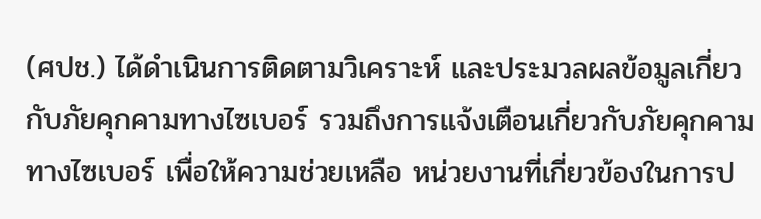(ศปช.) ได้ดำเนินการติดตามวิเคราะห์ และประมวลผลข้อมูลเกี่ยวกับภัยคุกคามทางไซเบอร์ รวมถึงการแจ้งเตือนเกี่ยวกับภัยคุกคามทางไซเบอร์ เพื่อให้ความช่วยเหลือ หน่วยงานที่เกี่ยวข้องในการป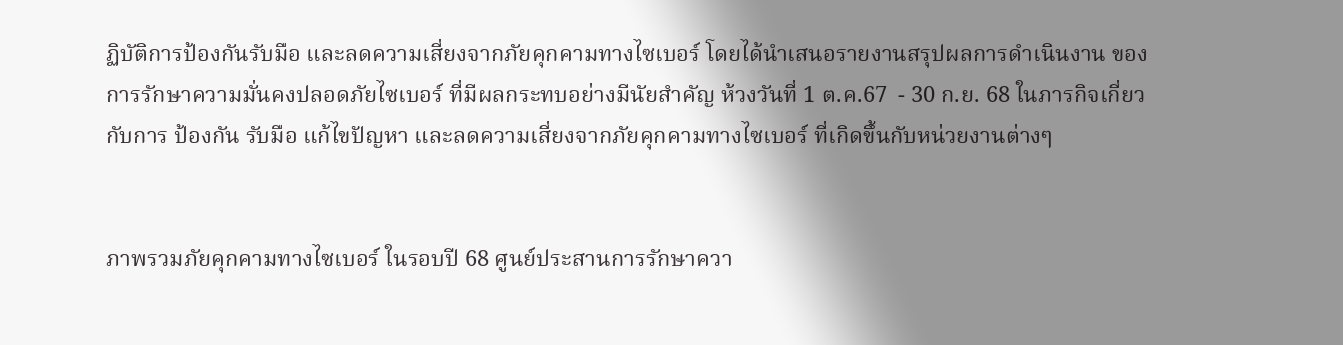ฏิบัติการป้องกันรับมือ และลดความเสี่ยงจากภัยคุกคามทางไซเบอร์ โดยได้นำเสนอรายงานสรุปผลการดำเนินงาน ของการรักษาความมั่นคงปลอดภัยไซเบอร์ ที่มีผลกระทบอย่างมีนัยสำคัญ ห้วงวันที่ 1 ต.ค.67  - 30 ก.ย. 68 ในภารกิจเกี่ยวกับการ ป้องกัน รับมือ แก้ไขปัญหา และลดความเสี่ยงจากภัยคุกคามทางไซเบอร์ ที่เกิดขึ้นกับหน่วยงานต่างๆ


ภาพรวมภัยคุกคามทางไซเบอร์ ในรอบปี 68 ศูนย์ประสานการรักษาควา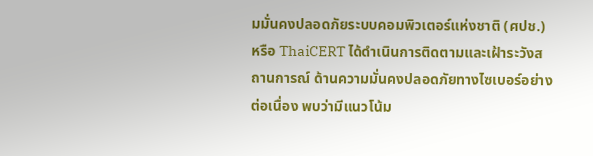มมั่นคงปลอดภัยระบบคอมพิวเตอร์แห่งชาติ (ศปช.) หรือ ThaiCERT ได้ดำเนินการติดตามและเฝ้าระวังสถานการณ์ ด้านความมั่นคงปลอดภัยทางไซเบอร์อย่างต่อเนื่อง พบว่ามีแนวโน้ม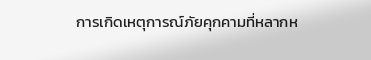การเกิดเหตุการณ์ภัยคุกคามที่หลากห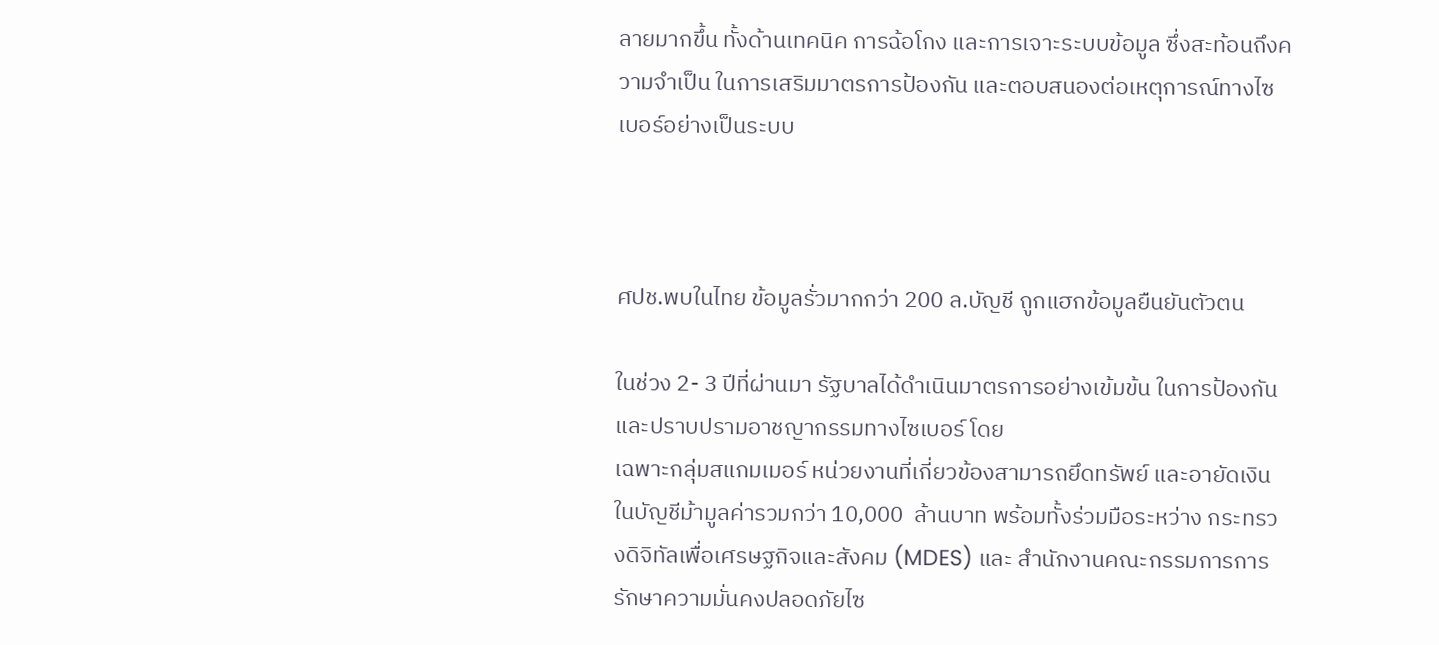ลายมากขึ้น ทั้งด้านเทคนิค การฉ้อโกง และการเจาะระบบข้อมูล ซึ่งสะท้อนถึงความจำเป็น ในการเสริมมาตรการป้องกัน และตอบสนองต่อเหตุการณ์ทางไซเบอร์อย่างเป็นระบบ



ศปช.พบในไทย ข้อมูลรั่วมากกว่า 200 ล.บัญชี ถูกแฮกข้อมูลยืนยันตัวตน

ในช่วง 2- 3 ปีที่ผ่านมา รัฐบาลได้ดำเนินมาตรการอย่างเข้มข้น ในการป้องกันและปราบปรามอาชญากรรมทางไซเบอร์ โดย
เฉพาะกลุ่มสแกมเมอร์ หน่วยงานที่เกี่ยวข้องสามารถยึดทรัพย์ และอายัดเงินในบัญชีม้ามูลค่ารวมกว่า 10,000  ล้านบาท พร้อมทั้งร่วมมือระหว่าง กระทรวงดิจิทัลเพื่อเศรษฐกิจและสังคม (MDES) และ สำนักงานคณะกรรมการการรักษาความมั่นคงปลอดภัยไซ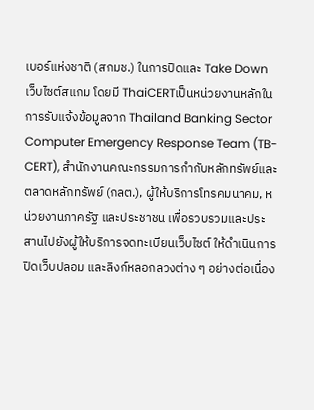เบอร์แห่งชาติ (สกมช.) ในการปิดและ Take Down เว็บไซต์สแกม โดยมี ThaiCERTเป็นหน่วยงานหลักในการรับแจ้งข้อมูลจาก Thailand Banking Sector Computer Emergency Response Team (TB-CERT), สำนักงานคณะกรรมการกำกับหลักทรัพย์และตลาดหลักทรัพย์ (กลต.), ผู้ให้บริการโทรคมนาคม, หน่วยงานภาครัฐ และประชาชน เพื่อรวบรวมและประสานไปยังผู้ให้บริการจดทะเบียนเว็บไซต์ ให้ดำเนินการปิดเว็บปลอม และลิงก์หลอกลวงต่าง ๆ อย่างต่อเนื่อง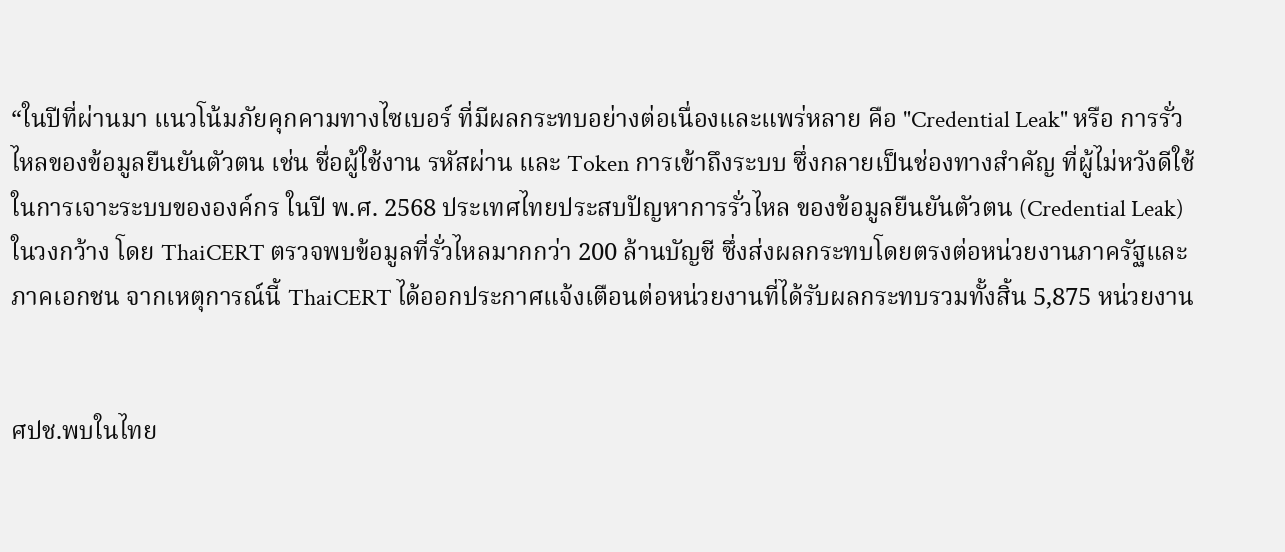“ในปีที่ผ่านมา แนวโน้มภัยคุกคามทางไซเบอร์ ที่มีผลกระทบอย่างต่อเนื่องและแพร่หลาย คือ "Credential Leak" หรือ การรั่วไหลของข้อมูลยืนยันตัวตน เช่น ชื่อผู้ใช้งาน รหัสผ่าน และ Token การเข้าถึงระบบ ซึ่งกลายเป็นช่องทางสำคัญ ที่ผู้ไม่หวังดีใช้ในการเจาะระบบขององค์กร ในปี พ.ศ. 2568 ประเทศไทยประสบปัญหาการรั่วไหล ของข้อมูลยืนยันตัวตน (Credential Leak) ในวงกว้าง โดย ThaiCERT ตรวจพบข้อมูลที่รั่วไหลมากกว่า 200 ล้านบัญชี ซึ่งส่งผลกระทบโดยตรงต่อหน่วยงานภาครัฐและภาคเอกชน จากเหตุการณ์นี้ ThaiCERT ได้ออกประกาศแจ้งเตือนต่อหน่วยงานที่ได้รับผลกระทบรวมทั้งสิ้น 5,875 หน่วยงาน


ศปช.พบในไทย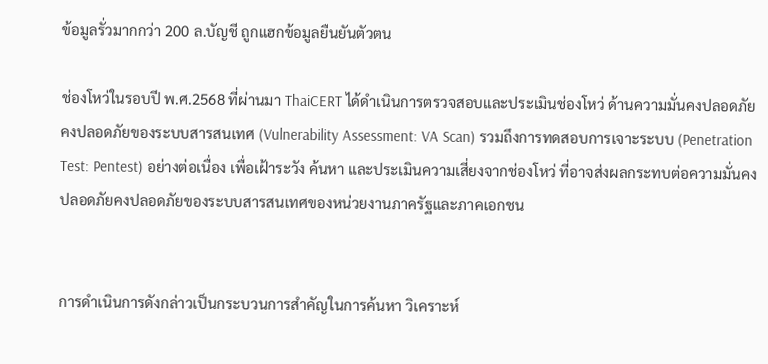ข้อมูลรั่วมากกว่า 200 ล.บัญชี ถูกแฮกข้อมูลยืนยันตัวตน

ช่องโหว่ในรอบปี พ.ศ.2568 ที่ผ่านมา ThaiCERT ได้ดำเนินการตรวจสอบและประเมินช่องโหว่ ด้านความมั่นคงปลอดภัยคงปลอดภัยของระบบสารสนเทศ (Vulnerability Assessment: VA Scan) รวมถึงการทดสอบการเจาะระบบ (Penetration Test: Pentest) อย่างต่อเนื่อง เพื่อเฝ้าระวัง ค้นหา และประเมินความเสี่ยงจากช่องโหว่ ที่อาจส่งผลกระทบต่อความมั่นคงปลอดภัยคงปลอดภัยของระบบสารสนเทศของหน่วยงานภาครัฐและภาคเอกชน


การดำเนินการดังกล่าวเป็นกระบวนการสำคัญในการค้นหา วิเคราะห์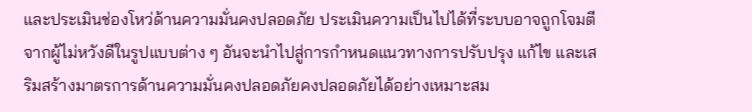และประเมินช่องโหว่ด้านความมั่นคงปลอดภัย ประเมินความเป็นไปได้ที่ระบบอาจถูกโจมตีจากผู้ไม่หวังดีในรูปแบบต่าง ๆ อันจะนำไปสู่การกำหนดแนวทางการปรับปรุง แก้ไข และเสริมสร้างมาตรการด้านความมั่นคงปลอดภัยคงปลอดภัยได้อย่างเหมาะสม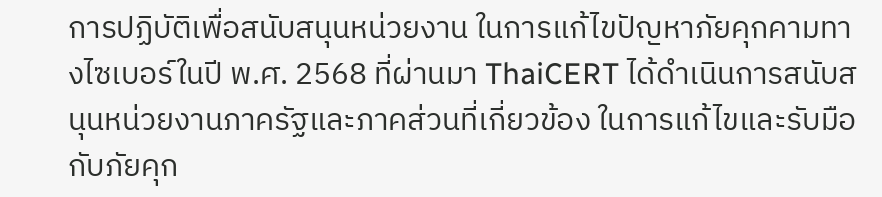การปฏิบัติเพื่อสนับสนุนหน่วยงาน ในการแก้ไขปัญหาภัยคุกคามทางไซเบอร์ในปี พ.ศ. 2568 ที่ผ่านมา ThaiCERT ได้ดำเนินการสนับสนุนหน่วยงานภาครัฐและภาคส่วนที่เกี่ยวข้อง ในการแก้ไขและรับมือกับภัยคุก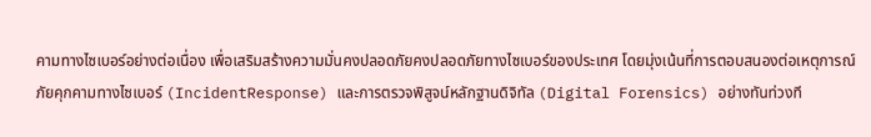คามทางไซเบอร์อย่างต่อเนื่อง เพื่อเสริมสร้างความมั่นคงปลอดภัยคงปลอดภัยทางไซเบอร์ของประเทศ โดยมุ่งเน้นที่การตอบสนองต่อเหตุการณ์ภัยคุกคามทางไซเบอร์ (IncidentResponse) และการตรวจพิสูจน์หลักฐานดิจิทัล (Digital Forensics) อย่างทันท่วงที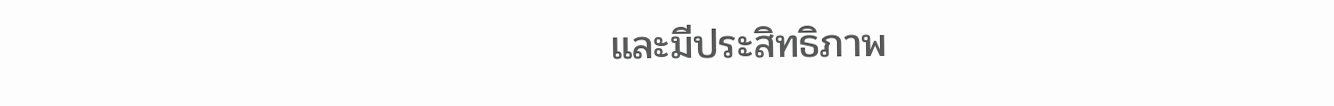และมีประสิทธิภาพ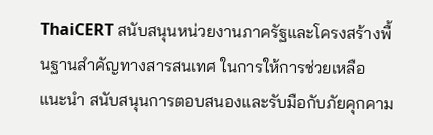ThaiCERT สนับสนุนหน่วยงานภาครัฐและโครงสร้างพื้นฐานสำคัญทางสารสนเทศ ในการให้การช่วยเหลือ แนะนำ สนับสนุนการตอบสนองและรับมือกับภัยคุกคาม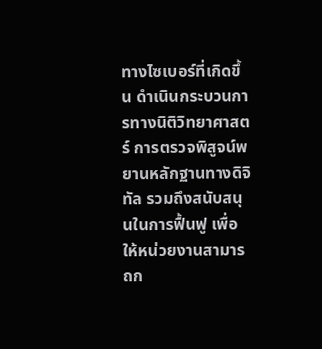ทางไซเบอร์ที่เกิดขึ้น ดำเนินกระบวนการทางนิติวิทยาศาสตร์ การตรวจพิสูจน์พยานหลักฐานทางดิจิทัล รวมถึงสนับสนุนในการฟื้นฟู เพื่อให้หน่วยงานสามารถก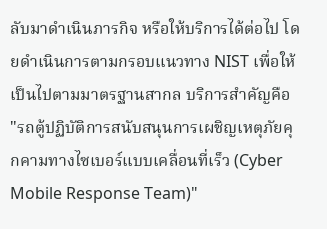ลับมาดำเนินภารกิจ หรือให้บริการได้ต่อไป โดยดำเนินการตามกรอบแนวทาง NIST เพื่อให้เป็นไปตามมาตรฐานสากล บริการสำคัญคือ "รถตู้ปฏิบัติการสนับสนุนการเผชิญเหตุภัยคุกคามทางไซเบอร์แบบเคลื่อนที่เร็ว (Cyber Mobile Response Team)"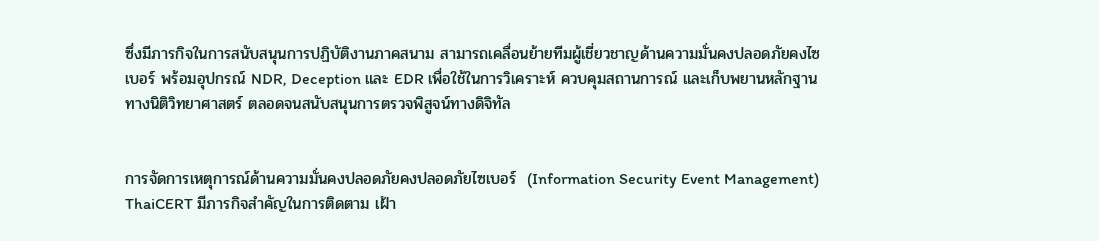ซึ่งมีภารกิจในการสนับสนุนการปฏิบัติงานภาคสนาม สามารถเคลื่อนย้ายทีมผู้เชี่ยวชาญด้านความมั่นคงปลอดภัยคงไซเบอร์ พร้อมอุปกรณ์ NDR, Deception และ EDR เพื่อใช้ในการวิเคราะห์ ควบคุมสถานการณ์ และเก็บพยานหลักฐานทางนิติวิทยาศาสตร์ ตลอดจนสนับสนุนการตรวจพิสูจน์ทางดิจิทัล


การจัดการเหตุการณ์ด้านความมั่นคงปลอดภัยคงปลอดภัยไซเบอร์  (Information Security Event Management) ThaiCERT มีภารกิจสำคัญในการติดตาม เฝ้า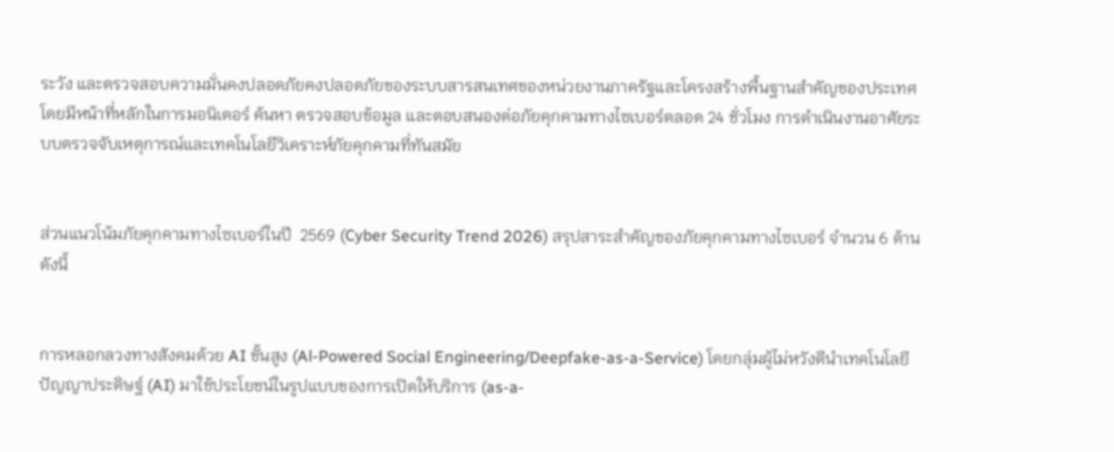ระวัง และตรวจสอบความมั่นคงปลอดภัยคงปลอดภัยของระบบสารสนเทศของหน่วยงานภาครัฐและโครงสร้างพื้นฐานสำคัญของประเทศ โดยมีหน้าที่หลักในการมอนิเตอร์ ค้นหา ตรวจสอบข้อมูล และตอบสนองต่อภัยคุกคามทางไซเบอร์ตลอด 24 ชั่วโมง การดำเนินงานอาศัยระบบตรวจจับเหตุการณ์และเทคโนโลยีวิเคราะห์ภัยคุกคามที่ทันสมัย


ส่วนแนวโน้มภัยคุกคามทางไซเบอร์ในปี  2569 (Cyber Security Trend 2026) สรุปสาระสำคัญของภัยคุกคามทางไซเบอร์ จำนวน 6 ด้าน ดังนี้


การหลอกลวงทางสังคมด้วย AI ขั้นสูง (Al-Powered Social Engineering/Deepfake-as-a-Service) โดยกลุ่มผู้ไม่หวังดีนำเทคโนโลยีปัญญาประดิษฐ์ (AI) มาใช้ประโยชน์ในรูปแบบของการเปิดให้บริการ (as-a-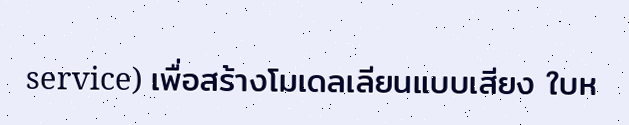service) เพื่อสร้างโมเดลเลียนแบบเสียง ใบห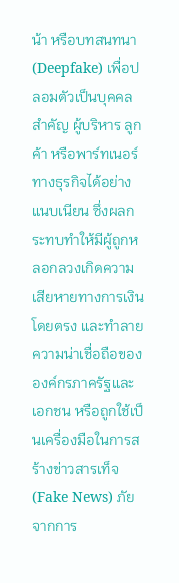น้า หรือบทสนทนา (Deepfake) เพื่อปลอมตัวเป็นบุคคลสำคัญ ผู้บริหาร ลูกค้า หรือพาร์ทเนอร์ทางธุรกิจได้อย่างแนบเนียน ซึ่งผลกระทบทำให้มีผู้ถูกหลอกลวงเกิดความเสียหายทางการเงินโดยตรง และทำลายความน่าเชื่อถือขององค์กรภาครัฐและเอกชน หรือถูกใช้เป็นเครื่องมือในการสร้างข่าวสารเท็จ (Fake News) ภัยจากการ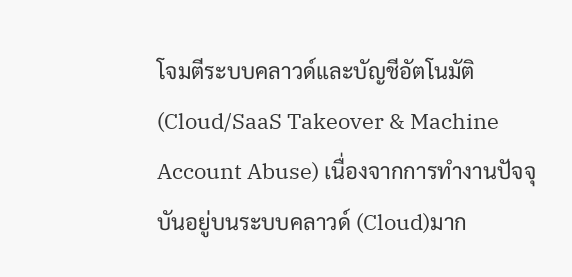โจมตีระบบคลาวด์และบัญชีอัตโนมัติ (Cloud/SaaS Takeover & Machine Account Abuse) เนื่องจากการทำงานปัจจุบันอยู่บนระบบคลาวด์ (Cloud)มาก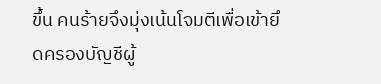ขึ้น คนร้ายจึงมุ่งเน้นโจมตีเพื่อเข้ายึดครองบัญชีผู้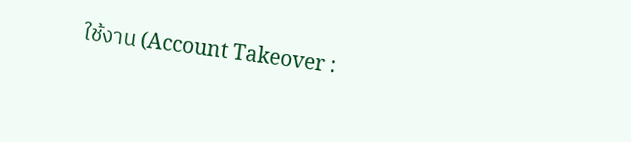ใช้งาน (Account Takeover :